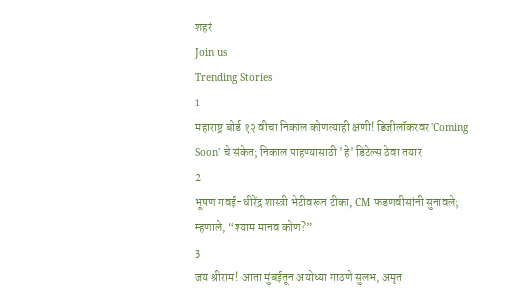शहरं
Join us
Trending Stories
1
महाराष्ट्र बोर्ड १२ वीचा निकाल कोणत्याही क्षणी! डिजीलॉकरवर 'Coming Soon' चे संकेत; निकाल पाहण्यासाठी 'हे' डिटेल्स ठेवा तयार
2
भूषण गवई-धीरेंद्र शास्त्री भेटीवरून टीका, CM फडणवीसांनी सुनावले; म्हणाले, “श्याम मानव कोण?”
3
जय श्रीराम! आता मुंबईतून अयोध्या गाठणे सुलभ, अमृत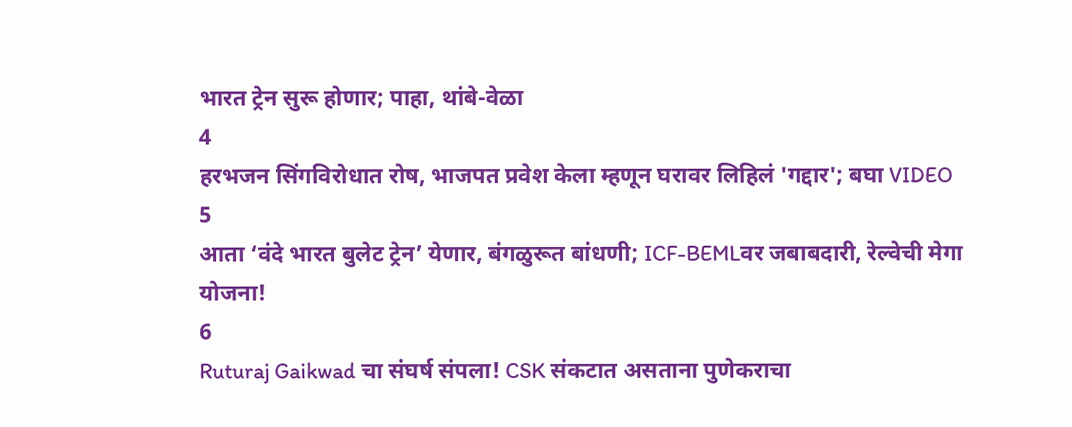भारत ट्रेन सुरू होणार; पाहा, थांबे-वेळा
4
हरभजन सिंगविरोधात रोष, भाजपत प्रवेश केला म्हणून घरावर लिहिलं 'गद्दार'; बघा VIDEO
5
आता ‘वंदे भारत बुलेट ट्रेन’ येणार, बंगळुरूत बांधणी; ICF-BEMLवर जबाबदारी, रेल्वेची मेगा योजना!
6
Ruturaj Gaikwad चा संघर्ष संपला! CSK संकटात असताना पुणेकराचा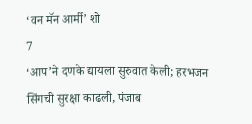‘वन मॅन आर्मी’ शो
7
‘आप’ने दणके द्यायला सुरुवात केली; हरभजन सिंगची सुरक्षा काढली, पंजाब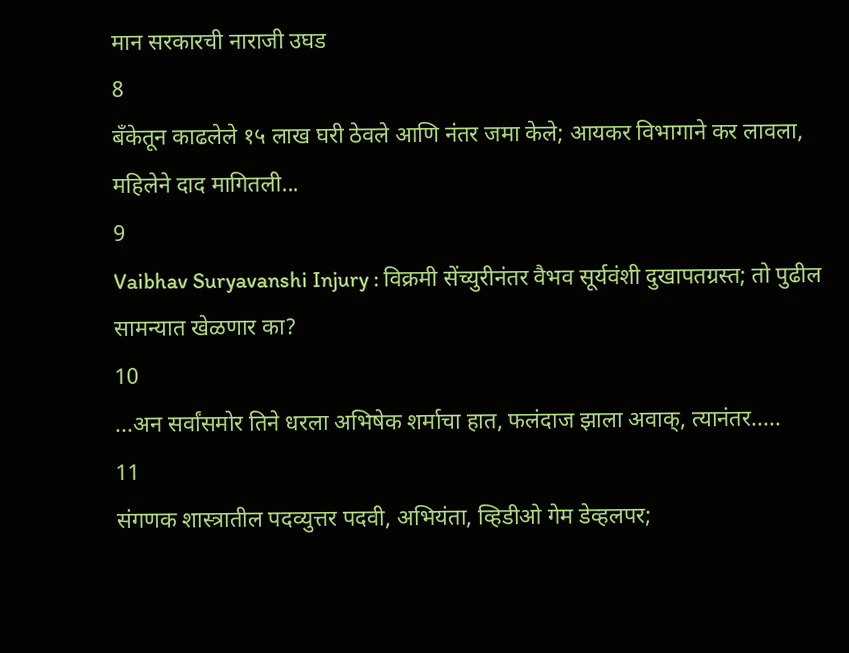मान सरकारची नाराजी उघड
8
बँकेतून काढलेले १५ लाख घरी ठेवले आणि नंतर जमा केले; आयकर विभागाने कर लावला, महिलेने दाद मागितली...
9
Vaibhav Suryavanshi Injury : विक्रमी सेंच्युरीनंतर वैभव सूर्यवंशी दुखापतग्रस्त; तो पुढील सामन्यात खेळणार का?
10
...अन सर्वांसमोर तिने धरला अभिषेक शर्माचा हात, फलंदाज झाला अवाक्, त्यानंतर.....
11
संगणक शास्त्रातील पदव्युत्तर पदवी, अभियंता, व्हिडीओ गेम डेव्हलपर;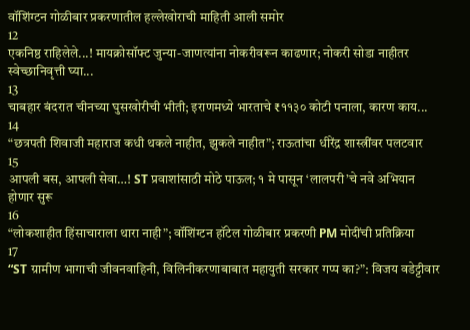वॉशिंग्टन गोळीबार प्रकरणातील हल्लेखोराची माहिती आली समोर
12
एकनिष्ठ राहिलेले...! मायक्रोसॉफ्ट जुन्या-जाणत्यांना नोकरीवरून काढणार; नोकरी सोडा नाहीतर स्वेच्छानिवृत्ती घ्या...
13
चाबहार बंदरात चीनच्या घुसखोरीची भीती; इराणमध्ये भारताचे ₹११३० कोटी पनाला, कारण काय...
14
“छत्रपती शिवाजी महाराज कधी थकले नाहीत, झुकले नाहीत”; राऊतांचा धीरेंद्र शास्त्रींवर पलटवार
15
आपली बस, आपली सेवा…! ST प्रवाशांसाठी मोठे पाऊल; १ मे पासून ‘लालपरी’चे नवे अभियान होणार सुरू
16
“लोकशाहीत हिंसाचाराला थारा नाही”; वॉशिंग्टन हॉटेल गोळीबार प्रकरणी PM मोदींची प्रतिक्रिया
17
“ST ग्रामीण भागाची जीवनवाहिनी, विलिनीकरणाबाबात महायुती सरकार गप्प का?”: विजय वडेट्टीवार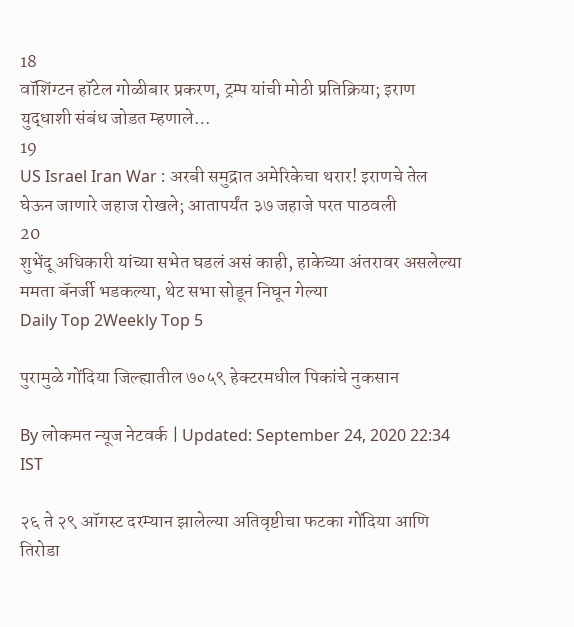18
वॉशिंग्टन हॉटेल गोळीबार प्रकरण, ट्रम्प यांची मोठी प्रतिक्रिया; इराण युद्धाशी संबंध जोडत म्हणाले…
19
US Israel Iran War : अरबी समुद्रात अमेरिकेचा थरार! इराणचे तेल घेऊन जाणारे जहाज रोखले; आतापर्यंत ३७ जहाजे परत पाठवली
20
शुभेंदू अधिकारी यांच्या सभेत घडलं असं काही, हाकेच्या अंतरावर असलेल्या ममता बॅनर्जी भडकल्या, थेट सभा सोडून निघून गेल्या
Daily Top 2Weekly Top 5

पुरामुळे गोंदिया जिल्ह्यातील ७०५९ हेक्टरमधील पिकांचे नुकसान

By लोकमत न्यूज नेटवर्क | Updated: September 24, 2020 22:34 IST

२६ ते २९ ऑगस्ट दरम्यान झालेल्या अतिवृष्टीचा फटका गोंदिया आणि तिरोडा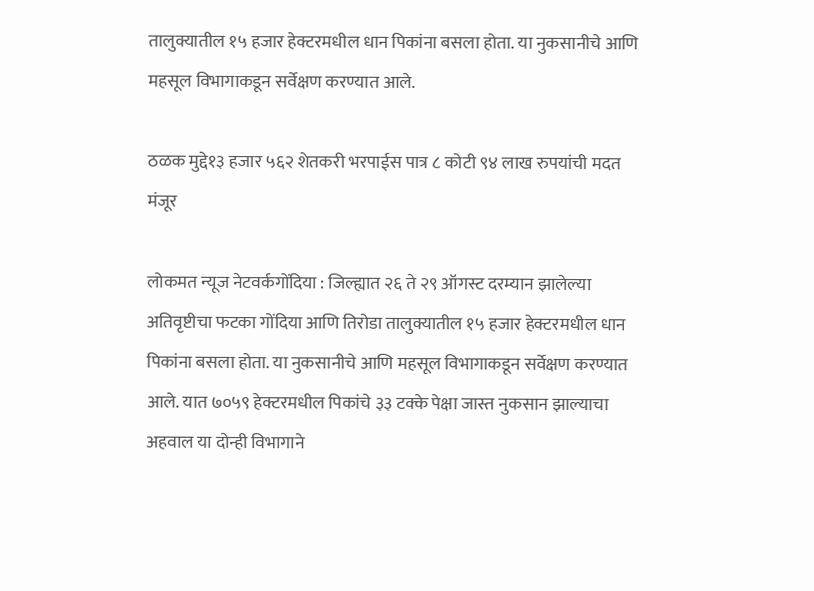तालुक्यातील १५ हजार हेक्टरमधील धान पिकांना बसला होता. या नुकसानीचे आणि महसूल विभागाकडून सर्वेक्षण करण्यात आले.

ठळक मुद्दे१३ हजार ५६२ शेतकरी भरपाईस पात्र ८ कोटी ९४ लाख रुपयांची मदत मंजूर

लोकमत न्यूज नेटवर्कगोंदिया : जिल्ह्यात २६ ते २९ ऑगस्ट दरम्यान झालेल्या अतिवृष्टीचा फटका गोंदिया आणि तिरोडा तालुक्यातील १५ हजार हेक्टरमधील धान पिकांना बसला होता. या नुकसानीचे आणि महसूल विभागाकडून सर्वेक्षण करण्यात आले. यात ७०५९ हेक्टरमधील पिकांचे ३३ टक्के पेक्षा जास्त नुकसान झाल्याचा अहवाल या दोन्ही विभागाने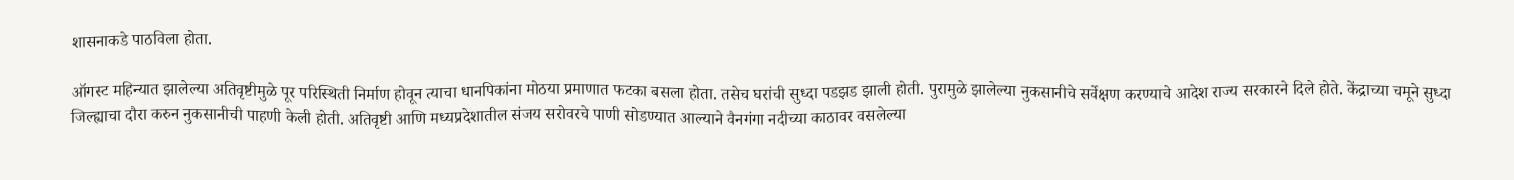शासनाकडे पाठविला होता.

ऑगस्ट महिन्यात झालेल्या अतिवृष्टीमुळे पूर परिस्थिती निर्माण होवून त्याचा धानपिकांना मोठया प्रमाणात फटका बसला होता. तसेच घरांची सुध्दा पडझड झाली होती. पुरामुळे झालेल्या नुकसानीचे सर्वेक्षण करण्याचे आदेश राज्य सरकारने दिले होते. केंद्राच्या चमूने सुध्दा जिल्ह्याचा दौरा करुन नुकसानीची पाहणी केली होती. अतिवृष्टी आणि मध्यप्रदेशातील संजय सरोवरचे पाणी सोडण्यात आल्याने वैनगंगा नदीच्या काठावर वसलेल्या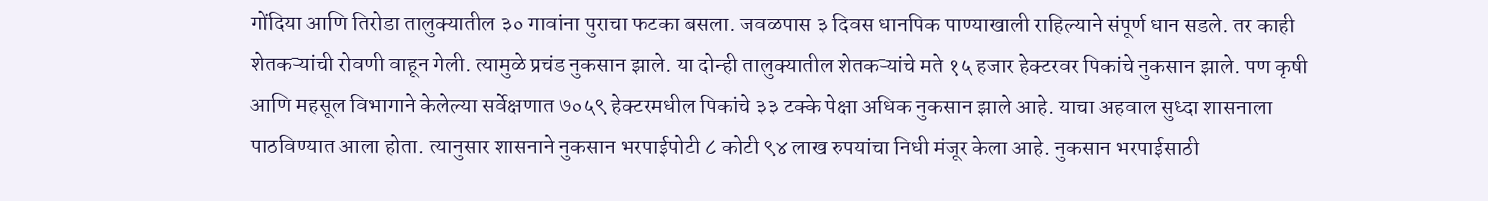गोंदिया आणि तिरोडा तालुक्यातील ३० गावांना पुराचा फटका बसला. जवळपास ३ दिवस धानपिक पाण्याखाली राहिल्याने संपूर्ण धान सडले. तर काही शेतकऱ्यांची रोवणी वाहून गेली. त्यामुळे प्रचंड नुकसान झाले. या दोन्ही तालुक्यातील शेतकऱ्यांचे मते १५ हजार हेक्टरवर पिकांचे नुकसान झाले. पण कृषी आणि महसूल विभागाने केलेल्या सर्वेक्षणात ७०५९ हेक्टरमधील पिकांचे ३३ टक्के पेक्षा अधिक नुकसान झाले आहे. याचा अहवाल सुध्दा शासनाला पाठविण्यात आला होता. त्यानुसार शासनाने नुकसान भरपाईपोटी ८ कोटी ९४ लाख रुपयांचा निधी मंजूर केला आहे. नुकसान भरपाईसाठी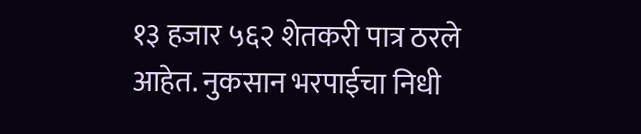१३ हजार ५६२ शेतकरी पात्र ठरले आहेत. नुकसान भरपाईचा निधी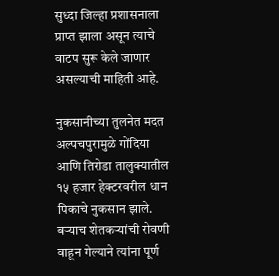सुध्दा जिल्हा प्रशासनाला प्राप्त झाला असून त्याचे वाटप सुरू केले जाणार असल्याची माहिती आहे.

नुकसानीच्या तुलनेत मदत अल्पचपुरामुळे गोंदिया आणि तिरोडा तालुक्यातील १५ हजार हेक्टरवरील धान पिकाचे नुकसान झाले. बऱ्याच शेतकऱ्यांची रोवणी वाहून गेल्याने त्यांना पूर्ण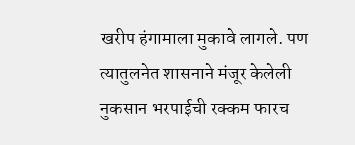खरीप हंगामाला मुकावे लागले. पण त्यातुलनेत शासनाने मंजूर केलेली नुकसान भरपाईची रक्कम फारच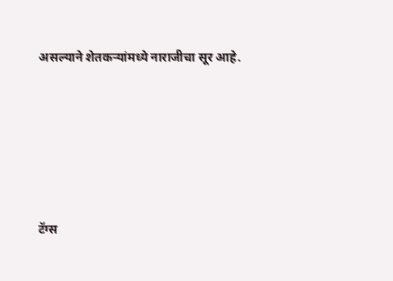असल्याने शेतकऱ्यांमध्ये नाराजीचा सूर आहे.





टॅग्स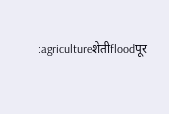:agricultureशेतीfloodपूर